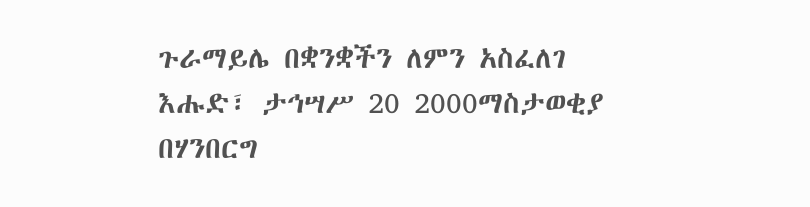ጉራማይሌ በቋንቋችን ለምን አስፈለገ
እሑድ፣ ታኅሣሥ 20 2000ማስታወቂያ
በሃንበርግ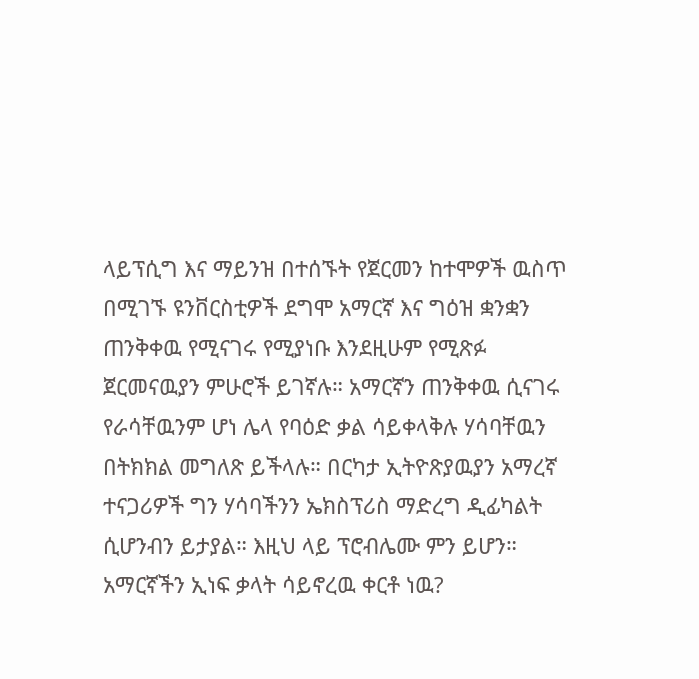ላይፕሲግ እና ማይንዝ በተሰኙት የጀርመን ከተሞዎች ዉስጥ በሚገኙ ዩንቨርስቲዎች ደግሞ አማርኛ እና ግዕዝ ቋንቋን ጠንቅቀዉ የሚናገሩ የሚያነቡ እንደዚሁም የሚጽፉ ጀርመናዉያን ምሁሮች ይገኛሉ። አማርኛን ጠንቅቀዉ ሲናገሩ የራሳቸዉንም ሆነ ሌላ የባዕድ ቃል ሳይቀላቅሉ ሃሳባቸዉን በትክክል መግለጽ ይችላሉ። በርካታ ኢትዮጽያዉያን አማረኛ ተናጋሪዎች ግን ሃሳባችንን ኤክስፕሪስ ማድረግ ዲፊካልት ሲሆንብን ይታያል። እዚህ ላይ ፕሮብሌሙ ምን ይሆን። አማርኛችን ኢነፍ ቃላት ሳይኖረዉ ቀርቶ ነዉ?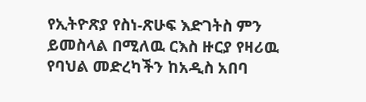የኢትዮጽያ የስነ-ጽሁፍ እድገትስ ምን ይመስላል በሚለዉ ርእስ ዙርያ የዛሪዉ የባህል መድረካችን ከአዲስ አበባ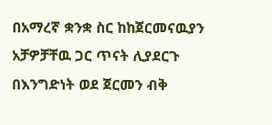በአማረኛ ቋንቋ ስር ከከጀርመናዉያን አቻዎቻቸዉ ጋር ጥናት ሊያደርጉ በእንግድነት ወደ ጀርመን ብቅ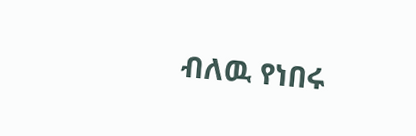ብለዉ የነበሩ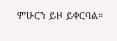ምሁርን ይዞ ይቀርባል።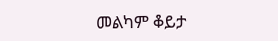መልካም ቆይታ